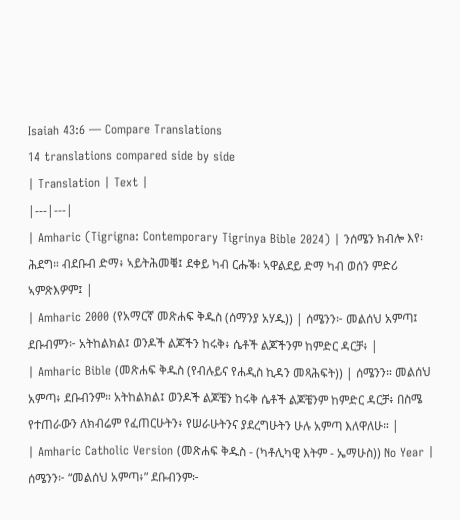Isaiah 43:6 — Compare Translations
14 translations compared side by side
| Translation | Text |
|---|---|
| Amharic (Tigrigna: Contemporary Tigrinya Bible 2024) | ንሰሜን ክብሎ እየ፡ ሕደግ። ብደቡብ ድማ፥ ኣይትሕመቑ፤ ደቀይ ካብ ርሑቕ፡ ኣዋልደይ ድማ ካብ ወሰን ምድሪ ኣምጽእዎም፤ |
| Amharic 2000 (የአማርኛ መጽሐፍ ቅዱስ (ሰማንያ አሃዱ)) | ሰሜንን፦ መልሰህ አምጣ፤ ደቡብምን፦ አትከልክል፤ ወንዶች ልጆችን ከሩቅ፥ ሴቶች ልጆችንም ከምድር ዳርቻ፥ |
| Amharic Bible (መጽሐፍ ቅዱስ (የብሉይና የሐዲስ ኪዳን መጻሕፍት)) | ሰሜንን። መልሰህ አምጣ፥ ደቡብንም። አትከልክል፤ ወንዶች ልጆቼን ከሩቅ ሴቶች ልጆቼንም ከምድር ዳርቻ፥ በስሜ የተጠራውን ለክብሬም የፈጠርሁትን፥ የሠራሁትንና ያደረግሁትን ሁሉ አምጣ እለዋለሁ። |
| Amharic Catholic Version (መጽሐፍ ቅዱስ - (ካቶሊካዊ እትም - ኤማሁስ)) No Year | ሰሜንን፦ “መልሰህ አምጣ፥” ደቡብንም፦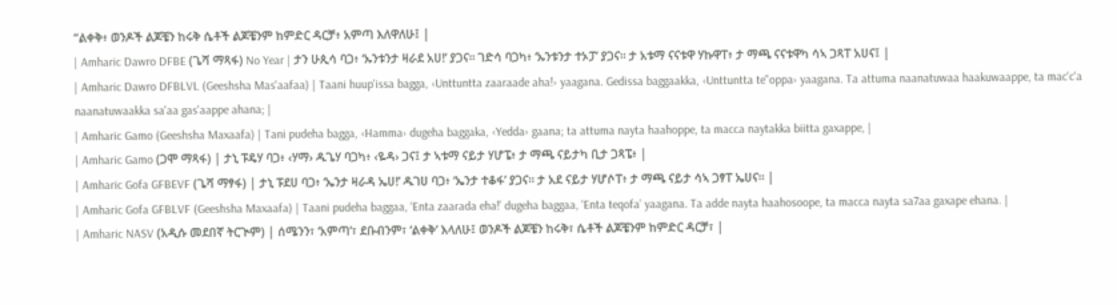“ልቀቅ፥ ወንዶች ልጆቼን ከሩቅ ሴቶች ልጆቼንም ከምድር ዳርቻ፥ አምጣ እለዋለሁ፤ |
| Amharic Dawro DFBE (ጌሻ ማጻፋ) No Year | ታን ሁጲሳ ባጋ፥ ‘ኡንቱንታ ዛራደ አሀ!’ ያጋና። ገድሳ ባጋካ፥ ‘ኡንቱንታ ተኦፓ’ ያጋና። ታ አቱማ ናናቱዋ ሃኩዋፐ፥ ታ ማጫ ናናቱዋካ ሳኣ ጋጻፐ አሀና፤ |
| Amharic Dawro DFBLVL (Geeshsha Mas'aafaa) | Taani huup'issa bagga, ‹Unttuntta zaaraade aha!› yaagana. Gedissa baggaakka, ‹Unttuntta te"oppa› yaagana. Ta attuma naanatuwaa haakuwaappe, ta mac'c'a naanatuwaakka sa'aa gas'aappe ahana; |
| Amharic Gamo (Geeshsha Maxaafa) | Tani pudeha bagga, ‹Hamma› dugeha baggaka, ‹Yedda› gaana; ta attuma nayta haahoppe, ta macca naytakka biitta gaxappe, |
| Amharic Gamo (ጋሞ ማጻፋ) | ታኒ ፑዴሃ ባጋ፥ ‹ሃማ› ዱጌሃ ባጋካ፥ ‹ዬዳ› ጋና፤ ታ ኣቱማ ናይታ ሃሆፔ፥ ታ ማጫ ናይታካ ቢታ ጋጻፔ፥ |
| Amharic Gofa GFBEVF (ጌሻ ማፃፋ) | ታኒ ፑደሀ ባጋ፥ ‘ኤንታ ዛራዳ ኤሀ!’ ዱገሀ ባጋ፥ ‘ኤንታ ተቆፋ’ ያጋና። ታ አደ ናይታ ሃሆሶፐ፥ ታ ማጫ ናይታ ሳኣ ጋፃፐ ኤሀና። |
| Amharic Gofa GFBLVF (Geeshsha Maxaafa) | Taani pudeha baggaa, ‘Enta zaarada eha!’ dugeha baggaa, ‘Enta teqofa’ yaagana. Ta adde nayta haahosoope, ta macca nayta sa7aa gaxape ehana. |
| Amharic NASV (አዲሱ መደበኛ ትርጒም) | ሰሜንን፣ ‘አምጣ’፣ ደቡብንም፣ ‘ልቀቅ’ እላለሁ፤ ወንዶች ልጆቼን ከሩቅ፣ ሴቶች ልጆቼንም ከምድር ዳርቻ፣ |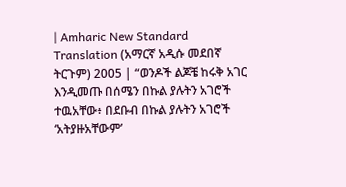| Amharic New Standard Translation (አማርኛ አዲሱ መደበኛ ትርጉም) 2005 | “ወንዶች ልጆቼ ከሩቅ አገር እንዲመጡ በሰሜን በኩል ያሉትን አገሮች ተዉአቸው፥ በደቡብ በኩል ያሉትን አገሮች ‘አትያዙአቸውም’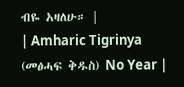ብዬ አዛለሁ። |
| Amharic Tigrinya (መፅሓፍ ቅዱስ) No Year |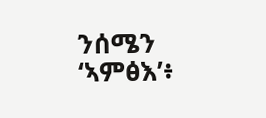ንሰሜን ‘ኣምፅእ’፥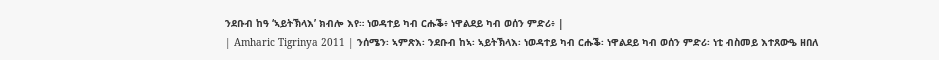ንደቡብ ከዓ ‘ኣይትኽላእ’ ክብሎ እየ። ነወዳተይ ካብ ርሑቕ፥ ነዋልደይ ካብ ወሰን ምድሪ፥ |
| Amharic Tigrinya 2011 | ንሰሜን፡ ኣምጽእ፡ ንደቡብ ከኣ፡ ኣይትኽላእ፡ ነወዳተይ ካብ ርሑቕ፡ ነዋልደይ ካብ ወሰን ምድሪ፡ ነቲ ብስመይ እተጸውዔ ዘበለ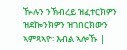ዂሉን ንኽብረይ ዝፈተርክዎን ዝደኰንክዎን ዝገበርክውን ኣምጻኣዮ፡ እብል ኣሎኹ |